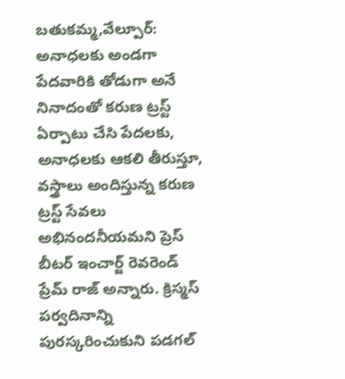బతుకమ్మ,వేల్పూర్: అనాధలకు అండగా పేదవారికి తోడుగా అనే నినాదంతో కరుణ ట్రస్ట్ ఏర్పాటు చేసి పేదలకు, అనాధలకు ఆకలి తీరుస్తూ, వస్త్రాలు అందిస్తున్న కరుణ ట్రస్ట్ సేవలు అభినందనీయమని ప్రెస్ బీటర్ ఇంచార్జ్ రెవరెండ్ ప్రేమ్ రాజ్ అన్నారు. క్రిస్మస్ పర్వదినాన్ని పురస్కరించుకుని పడగల్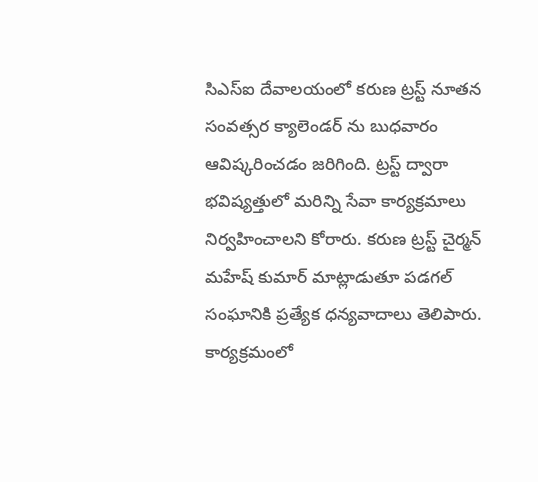సిఎస్ఐ దేవాలయంలో కరుణ ట్రస్ట్ నూతన సంవత్సర క్యాలెండర్ ను బుధవారం ఆవిష్కరించడం జరిగింది. ట్రస్ట్ ద్వారా భవిష్యత్తులో మరిన్ని సేవా కార్యక్రమాలు నిర్వహించాలని కోరారు. కరుణ ట్రస్ట్ చైర్మన్ మహేష్ కుమార్ మాట్లాడుతూ పడగల్ సంఘానికి ప్రత్యేక ధన్యవాదాలు తెలిపారు. కార్యక్రమంలో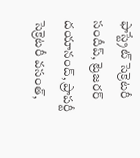ఫాస్ట్రేట్ సెక్రెటరీ సందీప్, ట్రెజరర్ దయానంద్, ప్రాపర్టీ సెక్రెటరీ వసంత్,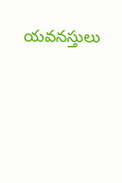యవనస్తులు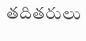తదితరులు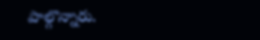పాల్గొన్నారు.